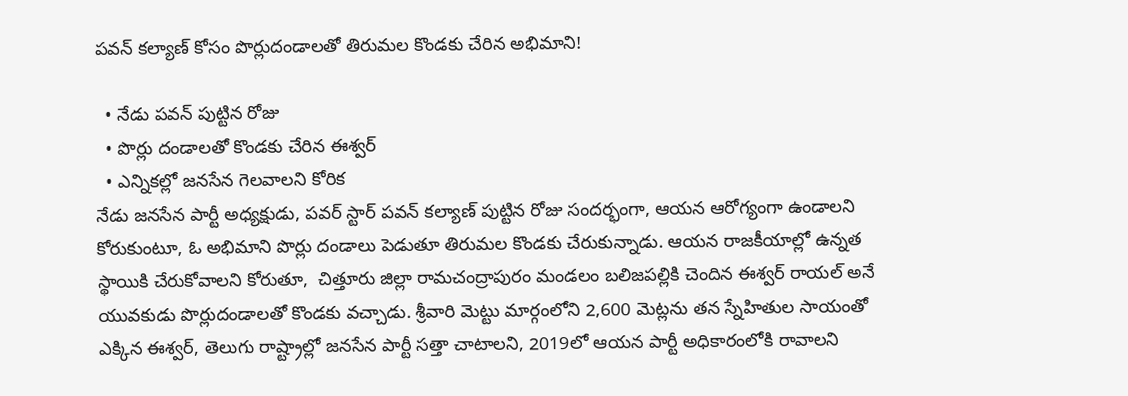పవన్ కల్యాణ్ కోసం పొర్లుదండాలతో తిరుమల కొండకు చేరిన అభిమాని!

  • నేడు పవన్ పుట్టిన రోజు
  • పొర్లు దండాలతో కొండకు చేరిన ఈశ్వర్
  • ఎన్నికల్లో జనసేన గెలవాలని కోరిక
నేడు జనసేన పార్టీ అధ్యక్షుడు, పవర్ స్టార్ పవన్‌ కల్యాణ్‌ పుట్టిన రోజు సందర్భంగా, ఆయన ఆరోగ్యంగా ఉండాలని కోరుకుంటూ, ఓ అభిమాని పొర్లు దండాలు పెడుతూ తిరుమల కొండకు చేరుకున్నాడు. ఆయన రాజకీయాల్లో ఉన్నత స్థాయికి చేరుకోవాలని కోరుతూ,  చిత్తూరు జిల్లా రామచంద్రాపురం మండలం బలిజపల్లికి చెందిన ఈశ్వర్‌ రాయల్‌ అనే యువకుడు పొర్లుదండాలతో కొండకు వచ్చాడు. శ్రీవారి మెట్టు మార్గంలోని 2,600 మెట్లను తన స్నేహితుల సాయంతో ఎక్కిన ఈశ్వర్, తెలుగు రాష్ట్రాల్లో జనసేన పార్టీ సత్తా చాటాలని, 2019లో ఆయన పార్టీ అధికారంలోకి రావాలని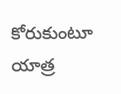కోరుకుంటూ యాత్ర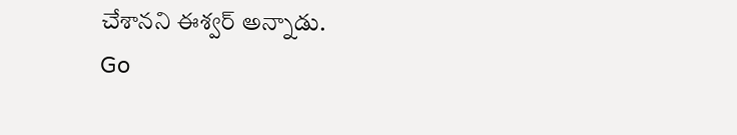చేశానని ఈశ్వర్‌ అన్నాడు.
Go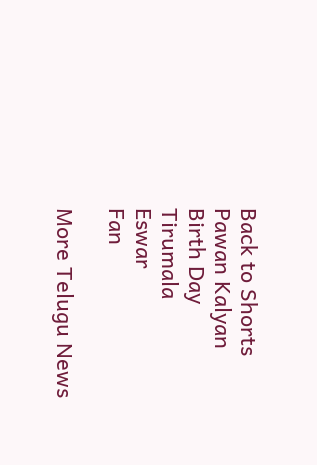Back to Shorts
Pawan Kalyan
Birth Day
Tirumala
Eswar
Fan

More Telugu News